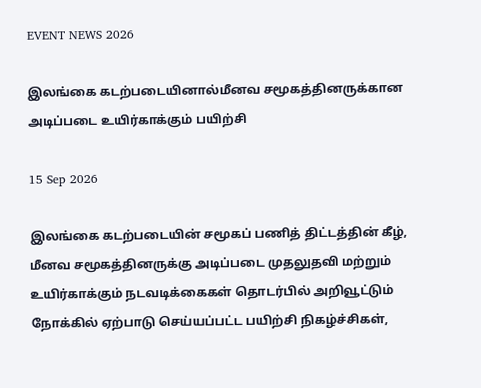EVENT NEWS 2026

இலங்கை கடற்படையினால்மீனவ சமூகத்தினருக்கான அடிப்படை உயிர்காக்கும் பயிற்சி

15 Sep 2026

இலங்கை கடற்படையின் சமூகப் பணித் திட்டத்தின் கீழ், மீனவ சமூகத்தினருக்கு அடிப்படை முதலுதவி மற்றும் உயிர்காக்கும் நடவடிக்கைகள் தொடர்பில் அறிவூட்டும் நோக்கில் ஏற்பாடு செய்யப்பட்ட பயிற்சி நிகழ்ச்சிகள்,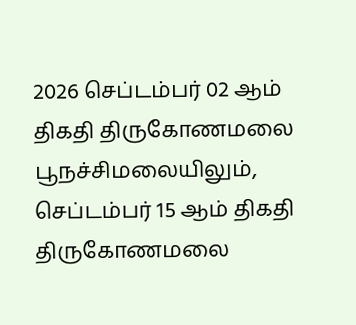2026 செப்டம்பர் 02 ஆம் திகதி திருகோணமலை பூநச்சிமலையிலும், செப்டம்பர் 15 ஆம் திகதி திருகோணமலை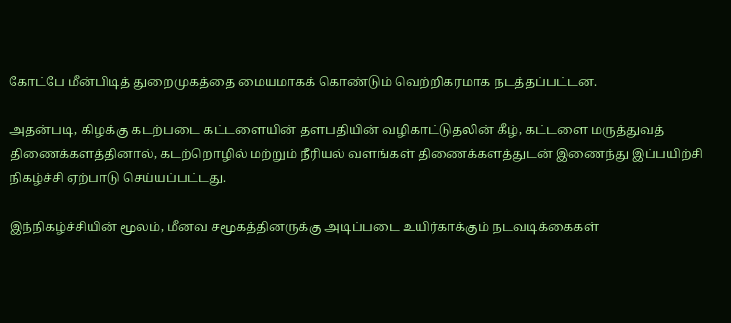கோட்பே மீன்பிடித் துறைமுகத்தை மையமாகக் கொண்டும் வெற்றிகரமாக நடத்தப்பட்டன.

அதன்படி, கிழக்கு கடற்படை கட்டளையின் தளபதியின் வழிகாட்டுதலின் கீழ், கட்டளை மருத்துவத் திணைக்களத்தினால், கடற்றொழில் மற்றும் நீரியல் வளங்கள் திணைக்களத்துடன் இணைந்து இப்பயிற்சி நிகழ்ச்சி ஏற்பாடு செய்யப்பட்டது.

இந்நிகழ்ச்சியின் மூலம், மீனவ சமூகத்தினருக்கு அடிப்படை உயிர்காக்கும் நடவடிக்கைகள்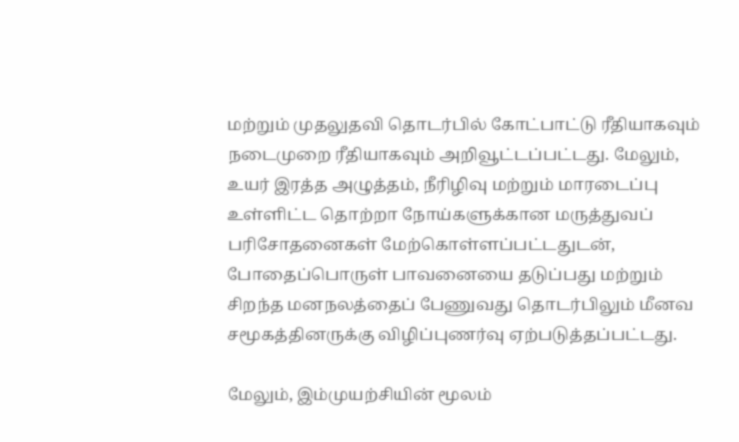மற்றும் முதலுதவி தொடர்பில் கோட்பாட்டு ரீதியாகவும் நடைமுறை ரீதியாகவும் அறிவூட்டப்பட்டது. மேலும், உயர் இரத்த அழுத்தம், நீரிழிவு மற்றும் மாரடைப்பு உள்ளிட்ட தொற்றா நோய்களுக்கான மருத்துவப் பரிசோதனைகள் மேற்கொள்ளப்பட்டதுடன், போதைப்பொருள் பாவனையை தடுப்பது மற்றும் சிறந்த மனநலத்தைப் பேணுவது தொடர்பிலும் மீனவ சமூகத்தினருக்கு விழிப்புணர்வு ஏற்படுத்தப்பட்டது.

மேலும், இம்முயற்சியின் மூலம்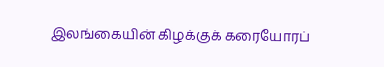இலங்கையின் கிழக்குக் கரையோரப்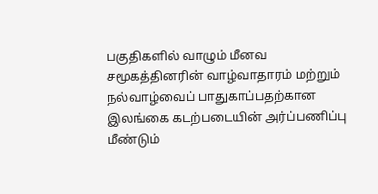பகுதிகளில் வாழும் மீனவ சமூகத்தினரின் வாழ்வாதாரம் மற்றும் நல்வாழ்வைப் பாதுகாப்பதற்கான இலங்கை கடற்படையின் அர்ப்பணிப்பு மீண்டும்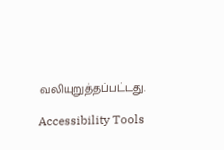வலியுறுத்தப்பட்டது.

Accessibility Tools